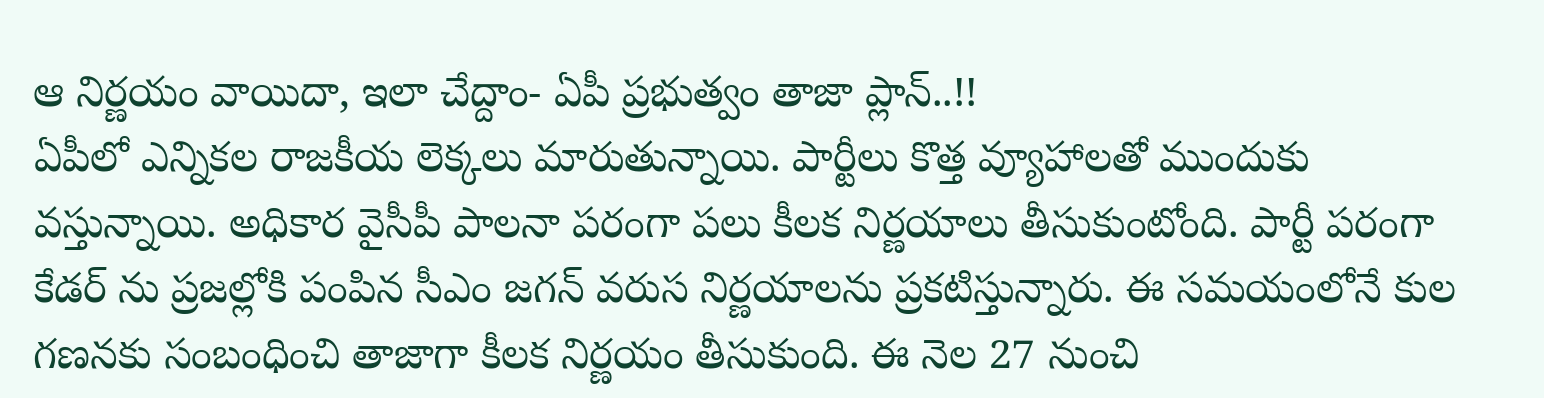ఆ నిర్ణయం వాయిదా, ఇలా చేద్దాం- ఏపీ ప్రభుత్వం తాజా ప్లాన్..!!
ఏపీలో ఎన్నికల రాజకీయ లెక్కలు మారుతున్నాయి. పార్టీలు కొత్త వ్యూహాలతో ముందుకు వస్తున్నాయి. అధికార వైసీపీ పాలనా పరంగా పలు కీలక నిర్ణయాలు తీసుకుంటోంది. పార్టీ పరంగా కేడర్ ను ప్రజల్లోకి పంపిన సీఎం జగన్ వరుస నిర్ణయాలను ప్రకటిస్తున్నారు. ఈ సమయంలోనే కుల గణనకు సంబంధించి తాజాగా కీలక నిర్ణయం తీసుకుంది. ఈ నెల 27 నుంచి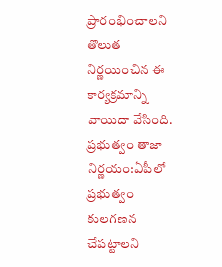ప్రారంభించాలని తొలుత నిర్ణయించిన ఈ కార్యక్రమాన్ని వాయిదా వేసింది.
ప్రభుత్వం తాజా నిర్ణయం:ఏపీలో ప్రభుత్వం కులగణన చేపట్టాలని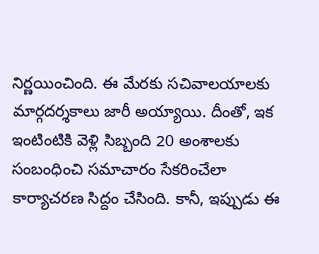నిర్ణయించింది. ఈ మేరకు సచివాలయాలకు మార్గదర్శకాలు జారీ అయ్యాయి. దీంతో, ఇక ఇంటింటికి వెళ్లి సిబ్బంది 20 అంశాలకు సంబంధించి సమాచారం సేకరించేలా కార్యాచరణ సిద్దం చేసింది. కానీ, ఇప్పుడు ఈ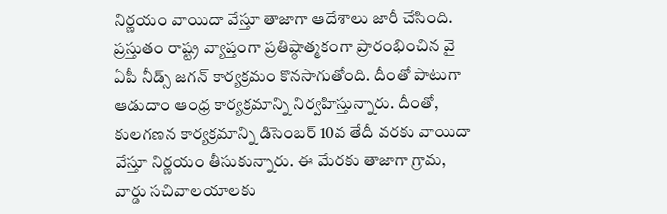నిర్ణయం వాయిదా వేస్తూ తాజాగా ఆదేశాలు జారీ చేసింది. ప్రస్తుతం రాష్ట్ర వ్యాప్తంగా ప్రతిష్ఠాత్మకంగా ప్రారంభించిన వై ఏపీ నీడ్స్ జగన్ కార్యక్రమం కొనసాగుతోంది. దీంతో పాటుగా ఆడుదాం ఆంధ్ర కార్యక్రమాన్ని నిర్వహిస్తున్నారు. దీంతో, కులగణన కార్యక్రమాన్ని డిసెంబర్ 10వ తేదీ వరకు వాయిదా వేస్తూ నిర్ణయం తీసుకున్నారు. ఈ మేరకు తాజాగా గ్రామ, వార్డు సచివాలయాలకు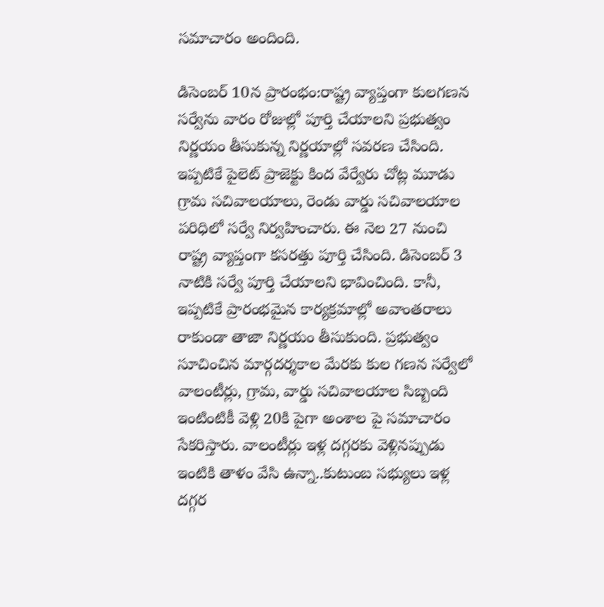సమాచారం అందింది.

డిసెంబర్ 10న ప్రారంభం:రాష్ట్ర వ్యాప్తంగా కులగణన సర్వేను వారం రోజుల్లో పూర్తి చేయాలని ప్రభుత్వం నిర్ణయం తీసుకున్న నిర్ణయాల్లో సవరణ చేసింది. ఇప్పటికే పైలెట్ ప్రాజెక్టు కింద వేర్వేరు చోట్ల మూడు గ్రామ సచివాలయాలు, రెండు వార్డు సచివాలయాల పరిధిలో సర్వే నిర్వహించారు. ఈ నెల 27 నుంచి రాష్ట్ర వ్యాప్తంగా కసరత్తు పూర్తి చేసింది. డిసెంబర్ 3 నాటికి సర్వే పూర్తి చేయాలని భావించింది. కానీ, ఇప్పటికే ప్రారంభమైన కార్యక్రమాల్లో అవాంతరాలు రాకుండా తాజా నిర్ణయం తీసుకుంది. ప్రభుత్వం సూచించిన మార్గదర్శకాల మేరకు కుల గణన సర్వేలో వాలంటీర్లు, గ్రామ, వార్డు సచివాలయాల సిబ్బంది ఇంటింటికీ వెళ్లి 20కి పైగా అంశాల పై సమాచారం సేకరిస్తారు. వాలంటీర్లు ఇళ్ల దగ్గరకు వెళ్లినప్పుడు ఇంటికి తాళం వేసి ఉన్నా..కుటుంబ సభ్యులు ఇళ్ల దగ్గర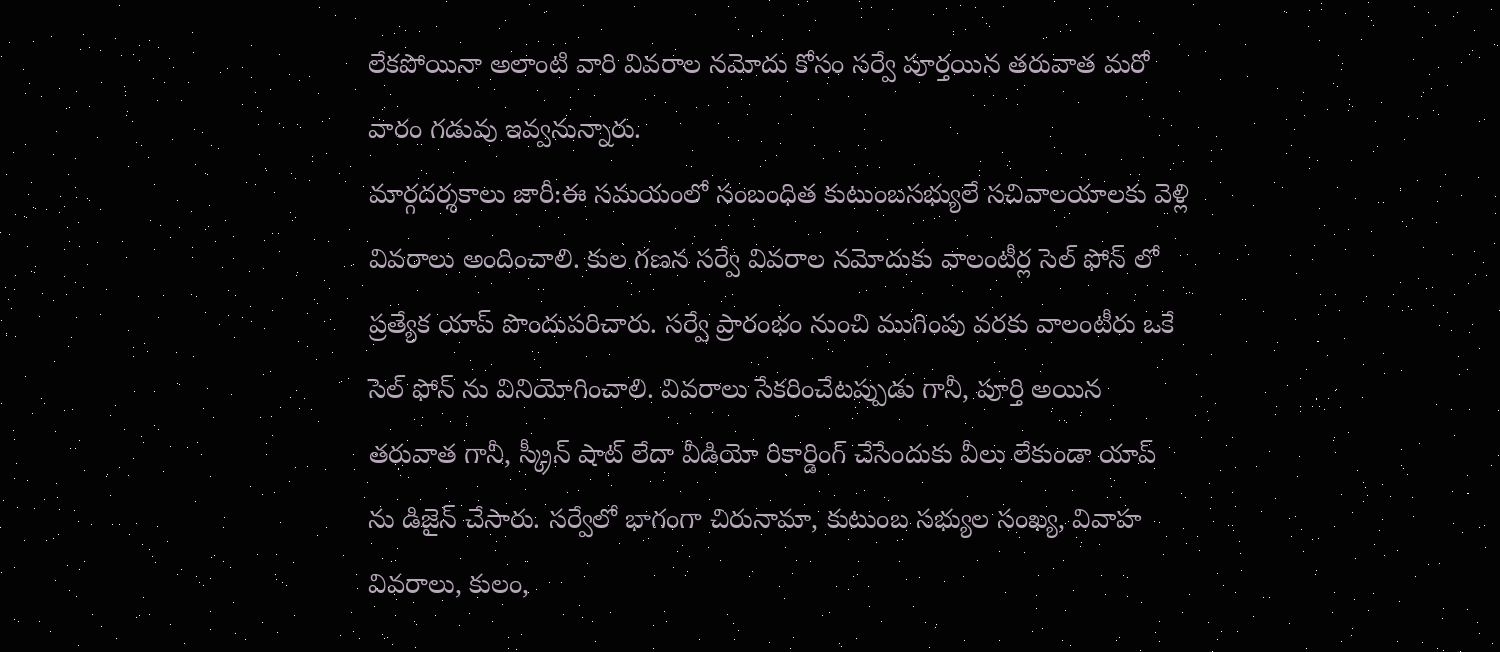లేకపోయినా అలాంటి వారి వివరాల నమోదు కోసం సర్వే పూర్తయిన తరువాత మరో వారం గడువు ఇవ్వనున్నారు.
మార్గదర్శకాలు జారీ:ఈ సమయంలో సంబంధిత కుటుంబసభ్యులే సచివాలయాలకు వెళ్లి వివరాలు అందించాలి. కుల గణన సర్వే వివరాల నమోదుకు వాలంటీర్ల సెల్ ఫోన్ లో ప్రత్యేక యాప్ పొందుపరిచారు. సర్వే ప్రారంభం నుంచి ముగింపు వరకు వాలంటీరు ఒకే సెల్ ఫోన్ ను వినియోగించాలి. వివరాలు సేకరించేటప్పుడు గానీ, పూర్తి అయిన తరువాత గానీ, స్క్రీన్ షాట్ లేదా వీడియో రికార్డింగ్ చేసేందుకు వీలు లేకుండా యాప్ ను డిజైన్ చేసారు. సర్వేలో భాగంగా చిరునామా, కుటుంబ సభ్యుల సంఖ్య, వివాహ వివరాలు, కులం,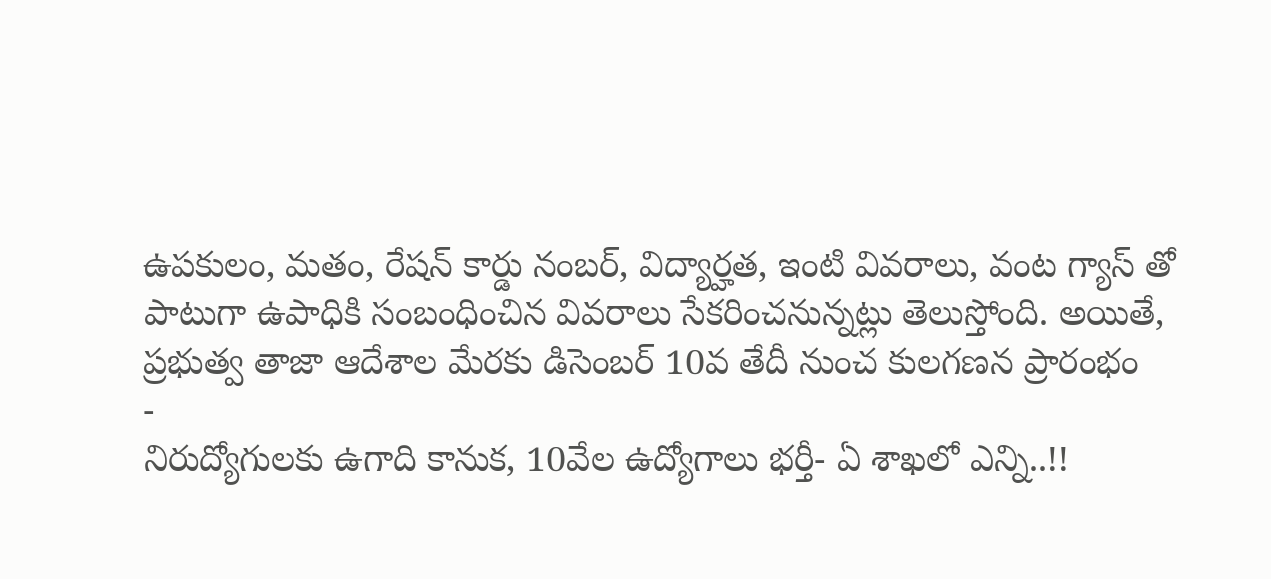ఉపకులం, మతం, రేషన్ కార్డు నంబర్, విద్యార్హత, ఇంటి వివరాలు, వంట గ్యాస్ తో పాటుగా ఉపాధికి సంబంధించిన వివరాలు సేకరించనున్నట్లు తెలుస్తోంది. అయితే, ప్రభుత్వ తాజా ఆదేశాల మేరకు డిసెంబర్ 10వ తేదీ నుంచ కులగణన ప్రారంభం
-
నిరుద్యోగులకు ఉగాది కానుక, 10వేల ఉద్యోగాలు భర్తీ- ఏ శాఖలో ఎన్ని..!!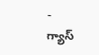-
గ్యాస్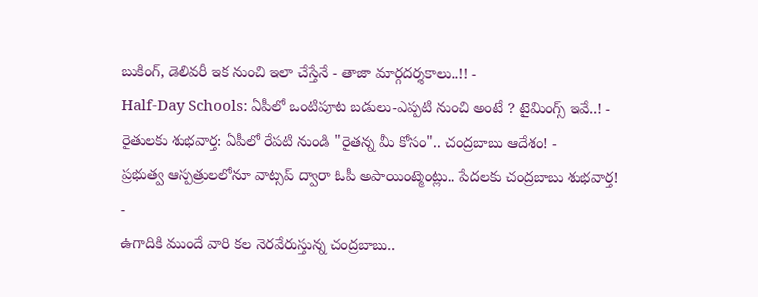బుకింగ్, డెలివరీ ఇక నుంచి ఇలా చేస్తేనే - తాజా మార్గదర్శకాలు..!! -
Half-Day Schools: ఏపీలో ఒంటిపూట బడులు-ఎప్పటి నుంచి అంటే ? టైమింగ్స్ ఇవే..! -
రైతులకు శుభవార్త: ఏపీలో రేపటి నుండి "రైతన్న మీ కోసం".. చంద్రబాబు ఆదేశం! -
ప్రభుత్వ ఆస్పత్రులలోనూ వాట్సప్ ద్వారా ఓపీ అపాయింట్మెంట్లు.. పేదలకు చంద్రబాబు శుభవార్త! -
ఉగాదికి ముందే వారి కల నెరవేరుస్తున్న చంద్రబాబు..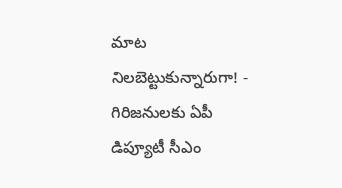మాట నిలబెట్టుకున్నారుగా! -
గిరిజనులకు ఏపీ డిప్యూటీ సీఎం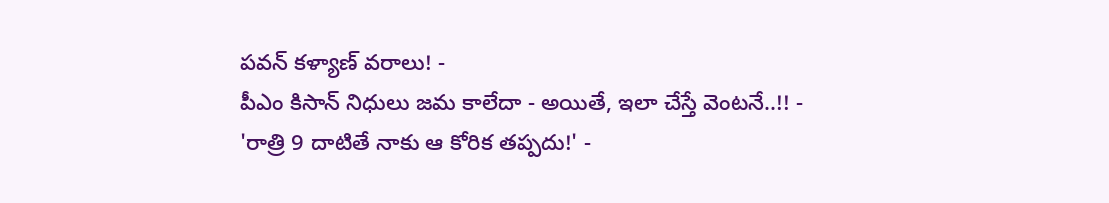పవన్ కళ్యాణ్ వరాలు! -
పీఎం కిసాన్ నిధులు జమ కాలేదా - అయితే, ఇలా చేస్తే వెంటనే..!! -
'రాత్రి 9 దాటితే నాకు ఆ కోరిక తప్పదు!' -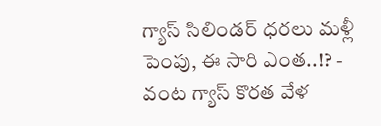గ్యాస్ సిలిండర్ ధరలు మళ్లీ పెంపు, ఈ సారి ఎంత..!? -
వంట గ్యాస్ కొరత వేళ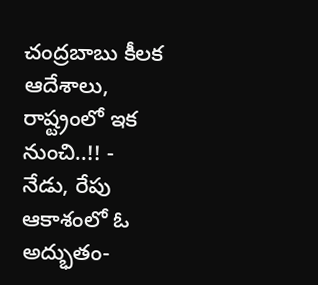చంద్రబాబు కీలక ఆదేశాలు, రాష్ట్రంలో ఇక నుంచి..!! -
నేడు, రేపు ఆకాశంలో ఓ అద్భుతం-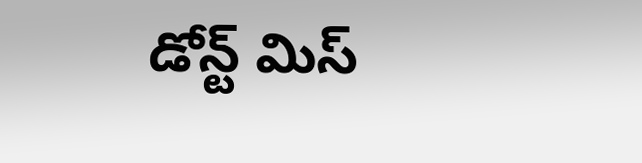డోన్ట్ మిస్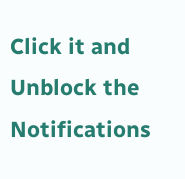Click it and Unblock the Notifications